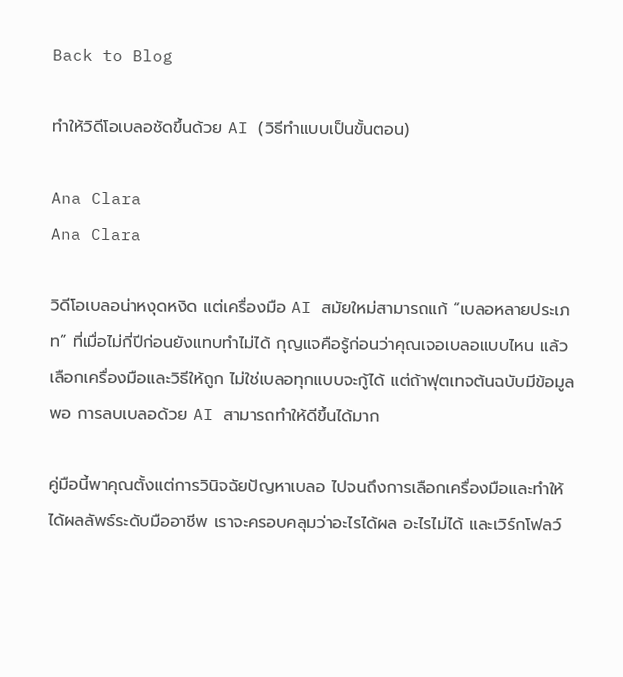Back to Blog

ทำให้วิดีโอเบลอชัดขึ้นด้วย AI (วิธีทำแบบเป็นขั้นตอน)

Ana Clara
Ana Clara

วิดีโอเบลอน่าหงุดหงิด แต่เครื่องมือ AI สมัยใหม่สามารถแก้ “เบลอหลายประเภท” ที่เมื่อไม่กี่ปีก่อนยังแทบทำไม่ได้ กุญแจคือรู้ก่อนว่าคุณเจอเบลอแบบไหน แล้วเลือกเครื่องมือและวิธีให้ถูก ไม่ใช่เบลอทุกแบบจะกู้ได้ แต่ถ้าฟุตเทจต้นฉบับมีข้อมูลพอ การลบเบลอด้วย AI สามารถทำให้ดีขึ้นได้มาก

คู่มือนี้พาคุณตั้งแต่การวินิจฉัยปัญหาเบลอ ไปจนถึงการเลือกเครื่องมือและทำให้ได้ผลลัพธ์ระดับมืออาชีพ เราจะครอบคลุมว่าอะไรได้ผล อะไรไม่ได้ และเวิร์กโฟลว์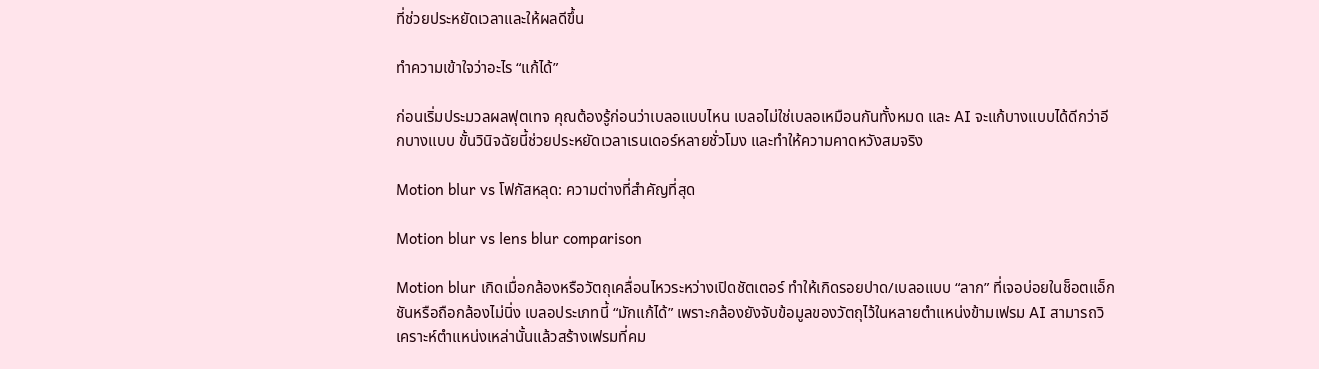ที่ช่วยประหยัดเวลาและให้ผลดีขึ้น

ทำความเข้าใจว่าอะไร “แก้ได้”

ก่อนเริ่มประมวลผลฟุตเทจ คุณต้องรู้ก่อนว่าเบลอแบบไหน เบลอไม่ใช่เบลอเหมือนกันทั้งหมด และ AI จะแก้บางแบบได้ดีกว่าอีกบางแบบ ขั้นวินิจฉัยนี้ช่วยประหยัดเวลาเรนเดอร์หลายชั่วโมง และทำให้ความคาดหวังสมจริง

Motion blur vs โฟกัสหลุด: ความต่างที่สำคัญที่สุด

Motion blur vs lens blur comparison

Motion blur เกิดเมื่อกล้องหรือวัตถุเคลื่อนไหวระหว่างเปิดชัตเตอร์ ทำให้เกิดรอยปาด/เบลอแบบ “ลาก” ที่เจอบ่อยในช็อตแอ็กชันหรือถือกล้องไม่นิ่ง เบลอประเภทนี้ “มักแก้ได้” เพราะกล้องยังจับข้อมูลของวัตถุไว้ในหลายตำแหน่งข้ามเฟรม AI สามารถวิเคราะห์ตำแหน่งเหล่านั้นแล้วสร้างเฟรมที่คม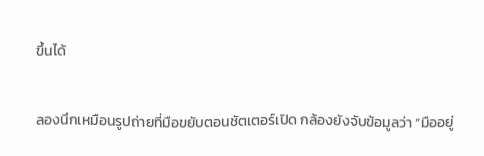ขึ้นได้

ลองนึกเหมือนรูปถ่ายที่มือขยับตอนชัตเตอร์เปิด กล้องยังจับข้อมูลว่า “มืออยู่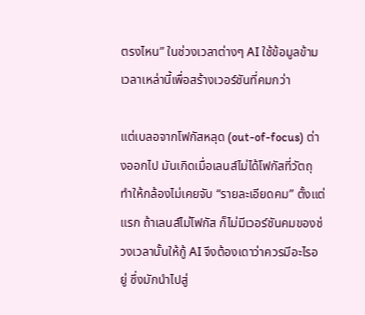ตรงไหน” ในช่วงเวลาต่างๆ AI ใช้ข้อมูลข้ามเวลาเหล่านี้เพื่อสร้างเวอร์ชันที่คมกว่า

แต่เบลอจากโฟกัสหลุด (out-of-focus) ต่างออกไป มันเกิดเมื่อเลนส์ไม่ได้โฟกัสที่วัตถุ ทำให้กล้องไม่เคยจับ “รายละเอียดคม” ตั้งแต่แรก ถ้าเลนส์ไม่โฟกัส ก็ไม่มีเวอร์ชันคมของช่วงเวลานั้นให้กู้ AI จึงต้องเดาว่าควรมีอะไรอยู่ ซึ่งมักนำไปสู่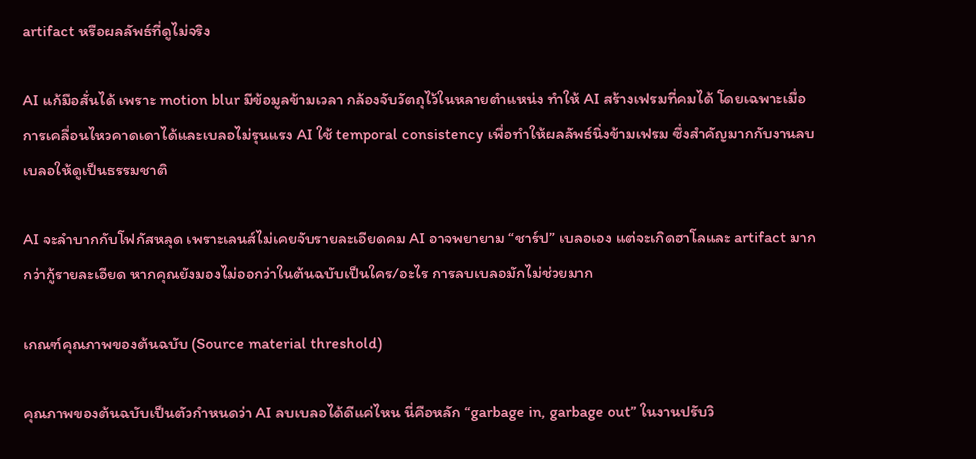artifact หรือผลลัพธ์ที่ดูไม่จริง

AI แก้มือสั่นได้ เพราะ motion blur มีข้อมูลข้ามเวลา กล้องจับวัตถุไว้ในหลายตำแหน่ง ทำให้ AI สร้างเฟรมที่คมได้ โดยเฉพาะเมื่อการเคลื่อนไหวคาดเดาได้และเบลอไม่รุนแรง AI ใช้ temporal consistency เพื่อทำให้ผลลัพธ์นิ่งข้ามเฟรม ซึ่งสำคัญมากกับงานลบเบลอให้ดูเป็นธรรมชาติ

AI จะลำบากกับโฟกัสหลุด เพราะเลนส์ไม่เคยจับรายละเอียดคม AI อาจพยายาม “ชาร์ป” เบลอเอง แต่จะเกิดฮาโลและ artifact มากกว่ากู้รายละเอียด หากคุณยังมองไม่ออกว่าในต้นฉบับเป็นใคร/อะไร การลบเบลอมักไม่ช่วยมาก

เกณฑ์คุณภาพของต้นฉบับ (Source material threshold)

คุณภาพของต้นฉบับเป็นตัวกำหนดว่า AI ลบเบลอได้ดีแค่ไหน นี่คือหลัก “garbage in, garbage out” ในงานปรับวิ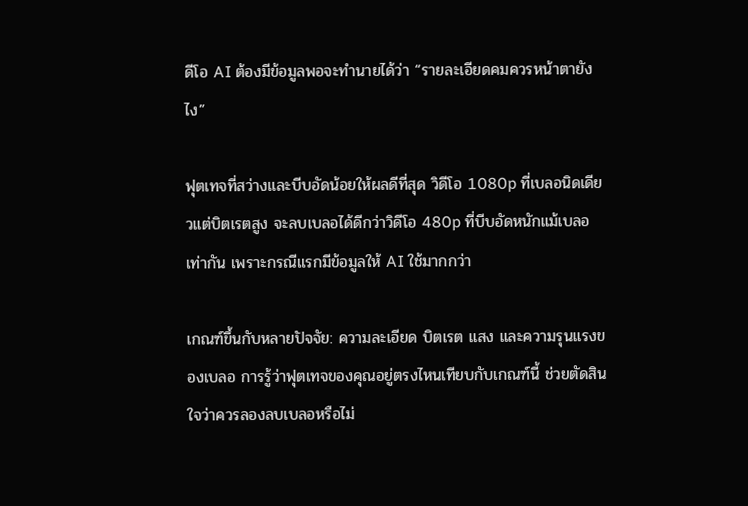ดีโอ AI ต้องมีข้อมูลพอจะทำนายได้ว่า “รายละเอียดคมควรหน้าตายังไง”

ฟุตเทจที่สว่างและบีบอัดน้อยให้ผลดีที่สุด วิดีโอ 1080p ที่เบลอนิดเดียวแต่บิตเรตสูง จะลบเบลอได้ดีกว่าวิดีโอ 480p ที่บีบอัดหนักแม้เบลอเท่ากัน เพราะกรณีแรกมีข้อมูลให้ AI ใช้มากกว่า

เกณฑ์ขึ้นกับหลายปัจจัย: ความละเอียด บิตเรต แสง และความรุนแรงของเบลอ การรู้ว่าฟุตเทจของคุณอยู่ตรงไหนเทียบกับเกณฑ์นี้ ช่วยตัดสินใจว่าควรลองลบเบลอหรือไม่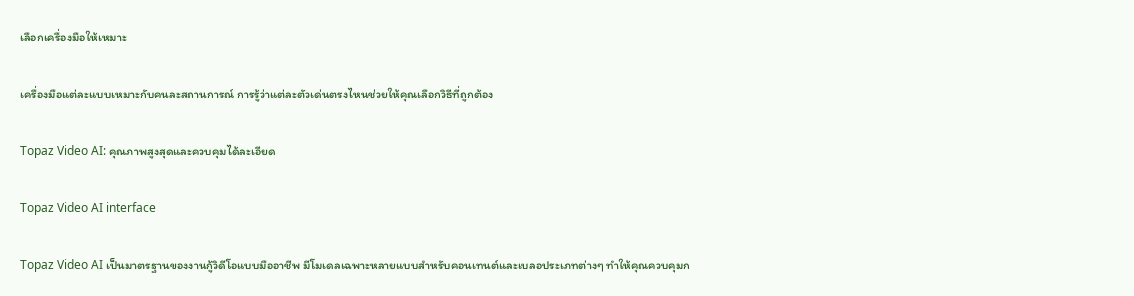เลือกเครื่องมือให้เหมาะ

เครื่องมือแต่ละแบบเหมาะกับคนละสถานการณ์ การรู้ว่าแต่ละตัวเด่นตรงไหนช่วยให้คุณเลือกวิธีที่ถูกต้อง

Topaz Video AI: คุณภาพสูงสุดและควบคุมได้ละเอียด

Topaz Video AI interface

Topaz Video AI เป็นมาตรฐานของงานกู้วิดีโอแบบมืออาชีพ มีโมเดลเฉพาะหลายแบบสำหรับคอนเทนต์และเบลอประเภทต่างๆ ทำให้คุณควบคุมก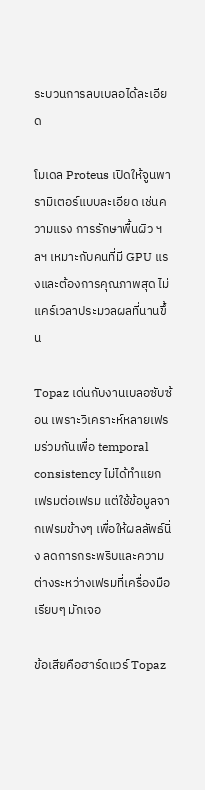ระบวนการลบเบลอได้ละเอียด

โมเดล Proteus เปิดให้จูนพารามิเตอร์แบบละเอียด เช่นความแรง การรักษาพื้นผิว ฯลฯ เหมาะกับคนที่มี GPU แรงและต้องการคุณภาพสุด ไม่แคร์เวลาประมวลผลที่นานขึ้น

Topaz เด่นกับงานเบลอซับซ้อน เพราะวิเคราะห์หลายเฟรมร่วมกันเพื่อ temporal consistency ไม่ได้ทำแยกเฟรมต่อเฟรม แต่ใช้ข้อมูลจากเฟรมข้างๆ เพื่อให้ผลลัพธ์นิ่ง ลดการกระพริบและความต่างระหว่างเฟรมที่เครื่องมือเรียบๆ มักเจอ

ข้อเสียคือฮาร์ดแวร์ Topaz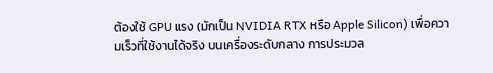ต้องใช้ GPU แรง (มักเป็น NVIDIA RTX หรือ Apple Silicon) เพื่อความเร็วที่ใช้งานได้จริง บนเครื่องระดับกลาง การประมวล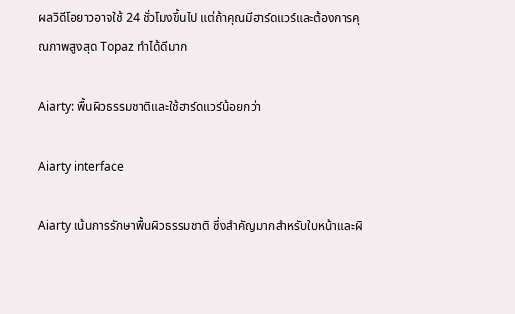ผลวิดีโอยาวอาจใช้ 24 ชั่วโมงขึ้นไป แต่ถ้าคุณมีฮาร์ดแวร์และต้องการคุณภาพสูงสุด Topaz ทำได้ดีมาก

Aiarty: พื้นผิวธรรมชาติและใช้ฮาร์ดแวร์น้อยกว่า

Aiarty interface

Aiarty เน้นการรักษาพื้นผิวธรรมชาติ ซึ่งสำคัญมากสำหรับใบหน้าและผิ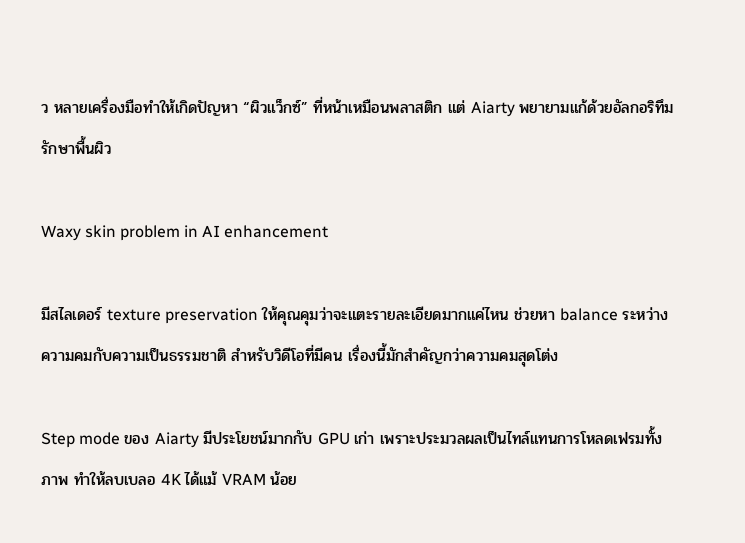ว หลายเครื่องมือทำให้เกิดปัญหา “ผิวแว็กซ์” ที่หน้าเหมือนพลาสติก แต่ Aiarty พยายามแก้ด้วยอัลกอริทึมรักษาพื้นผิว

Waxy skin problem in AI enhancement

มีสไลเดอร์ texture preservation ให้คุณคุมว่าจะแตะรายละเอียดมากแค่ไหน ช่วยหา balance ระหว่างความคมกับความเป็นธรรมชาติ สำหรับวิดีโอที่มีคน เรื่องนี้มักสำคัญกว่าความคมสุดโต่ง

Step mode ของ Aiarty มีประโยชน์มากกับ GPU เก่า เพราะประมวลผลเป็นไทล์แทนการโหลดเฟรมทั้งภาพ ทำให้ลบเบลอ 4K ได้แม้ VRAM น้อย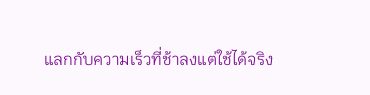แลกกับความเร็วที่ช้าลงแต่ใช้ได้จริง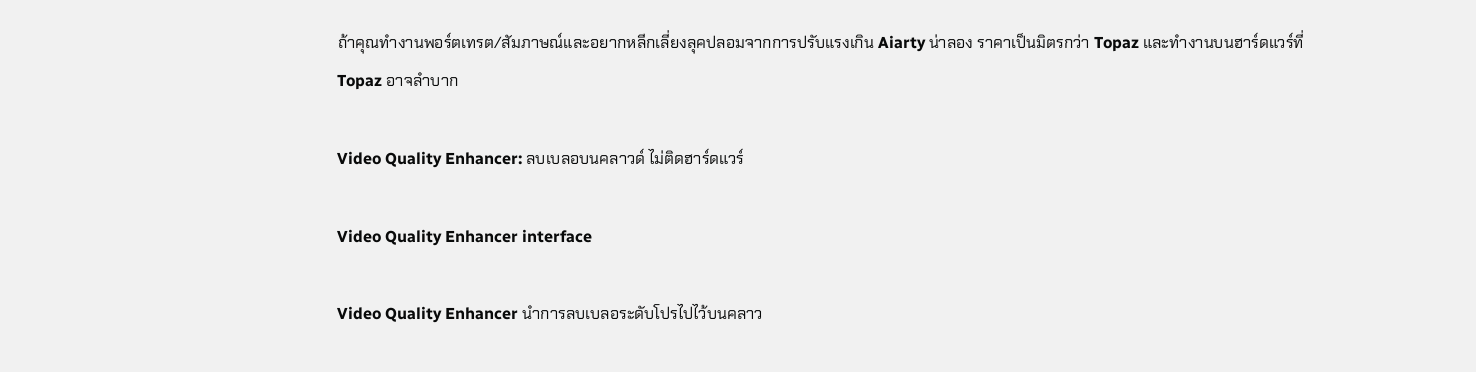ถ้าคุณทำงานพอร์ตเทรต/สัมภาษณ์และอยากหลีกเลี่ยงลุคปลอมจากการปรับแรงเกิน Aiarty น่าลอง ราคาเป็นมิตรกว่า Topaz และทำงานบนฮาร์ดแวร์ที่ Topaz อาจลำบาก

Video Quality Enhancer: ลบเบลอบนคลาวด์ ไม่ติดฮาร์ดแวร์

Video Quality Enhancer interface

Video Quality Enhancer นำการลบเบลอระดับโปรไปไว้บนคลาว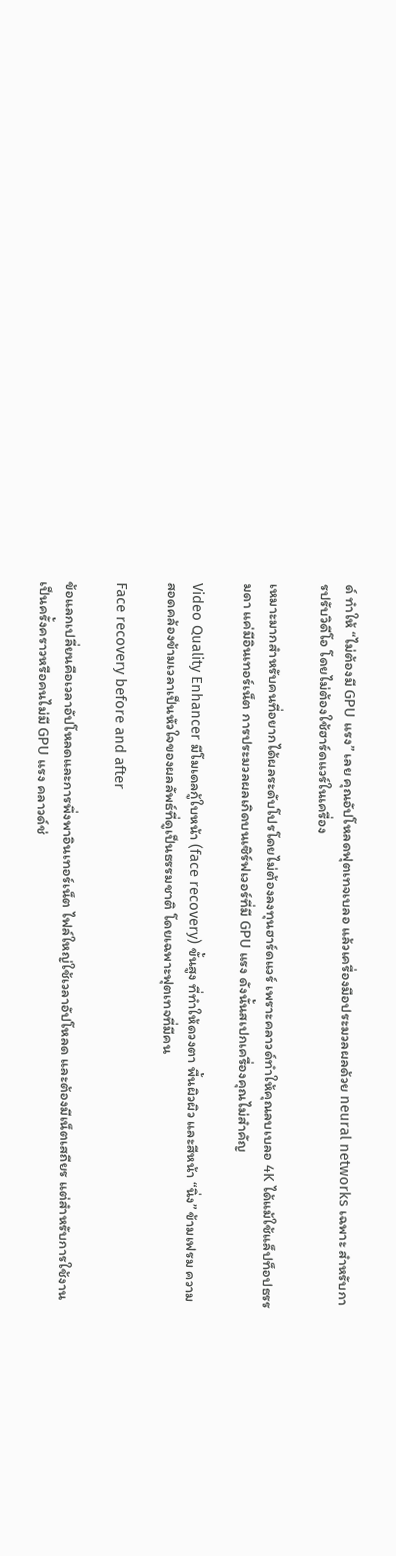ด์ ทำให้ “ไม่ต้องมี GPU แรง” เลย คุณอัปโหลดฟุตเทจเบลอ แล้วเครื่องมือประมวลผลด้วย neural networks เฉพาะ สำหรับการปรับวิดีโอ โดยไม่ต้องใช้ฮาร์ดแวร์ในเครื่อง

เหมาะมากสำหรับคนที่อยากได้ผลระดับโปรโดยไม่ต้องลงทุนฮาร์ดแวร์ เพราะคลาวด์ทำให้คุณลบเบลอ 4K ได้แม้ใช้แล็ปท็อปธรรมดา แค่มีอินเทอร์เน็ต การประมวลผลเกิดบนเซิร์ฟเวอร์ที่มี GPU แรง ดังนั้นสเปกเครื่องคุณไม่สำคัญ

Video Quality Enhancer มีโมเดลกู้ใบหน้า (face recovery) ขั้นสูง ที่ทำให้ดวงตา พื้นผิวผิว และสีหน้า “นิ่ง” ข้ามเฟรม ความสอดคล้องข้ามเวลาเป็นหัวใจของผลลัพธ์ที่ดูเป็นธรรมชาติ โดยเฉพาะฟุตเทจที่มีคน

Face recovery before and after

ข้อแลกเปลี่ยนคือเวลาอัปโหลดและการพึ่งพาอินเทอร์เน็ต ไฟล์ใหญ่ใช้เวลาอัปโหลด และต้องมีเน็ตเสถียร แต่สำหรับการใช้งานเป็นครั้งคราวหรือคนไม่มี GPU แรง คลาวด์ช่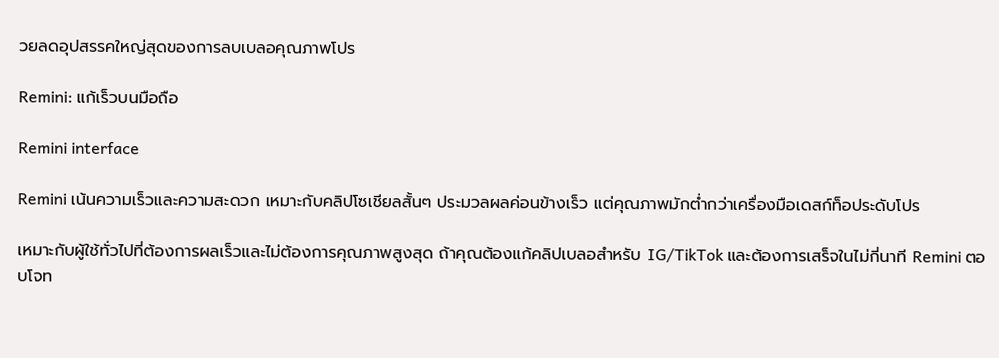วยลดอุปสรรคใหญ่สุดของการลบเบลอคุณภาพโปร

Remini: แก้เร็วบนมือถือ

Remini interface

Remini เน้นความเร็วและความสะดวก เหมาะกับคลิปโซเชียลสั้นๆ ประมวลผลค่อนข้างเร็ว แต่คุณภาพมักต่ำกว่าเครื่องมือเดสก์ท็อประดับโปร

เหมาะกับผู้ใช้ทั่วไปที่ต้องการผลเร็วและไม่ต้องการคุณภาพสูงสุด ถ้าคุณต้องแก้คลิปเบลอสำหรับ IG/TikTok และต้องการเสร็จในไม่กี่นาที Remini ตอบโจท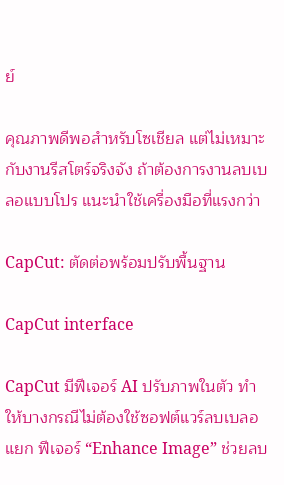ย์

คุณภาพดีพอสำหรับโซเชียล แต่ไม่เหมาะกับงานรีสโตร์จริงจัง ถ้าต้องการงานลบเบลอแบบโปร แนะนำใช้เครื่องมือที่แรงกว่า

CapCut: ตัดต่อพร้อมปรับพื้นฐาน

CapCut interface

CapCut มีฟีเจอร์ AI ปรับภาพในตัว ทำให้บางกรณีไม่ต้องใช้ซอฟต์แวร์ลบเบลอแยก ฟีเจอร์ “Enhance Image” ช่วยลบ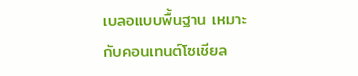เบลอแบบพื้นฐาน เหมาะกับคอนเทนต์โซเชียล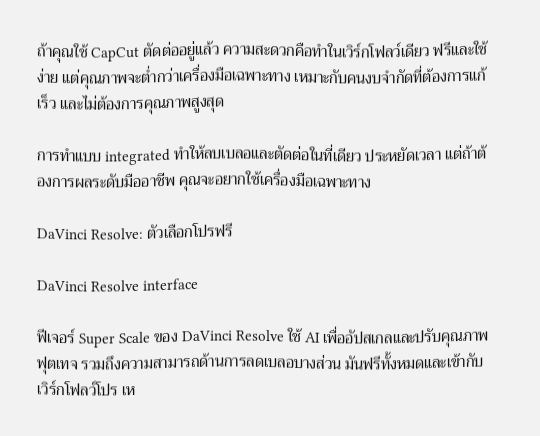ถ้าคุณใช้ CapCut ตัดต่ออยู่แล้ว ความสะดวกคือทำในเวิร์กโฟลว์เดียว ฟรีและใช้ง่าย แต่คุณภาพจะต่ำกว่าเครื่องมือเฉพาะทาง เหมาะกับคนงบจำกัดที่ต้องการแก้เร็ว และไม่ต้องการคุณภาพสูงสุด

การทำแบบ integrated ทำให้ลบเบลอและตัดต่อในที่เดียว ประหยัดเวลา แต่ถ้าต้องการผลระดับมืออาชีพ คุณจะอยากใช้เครื่องมือเฉพาะทาง

DaVinci Resolve: ตัวเลือกโปรฟรี

DaVinci Resolve interface

ฟีเจอร์ Super Scale ของ DaVinci Resolve ใช้ AI เพื่ออัปสเกลและปรับคุณภาพฟุตเทจ รวมถึงความสามารถด้านการลดเบลอบางส่วน มันฟรีทั้งหมดและเข้ากับเวิร์กโฟลว์โปร เห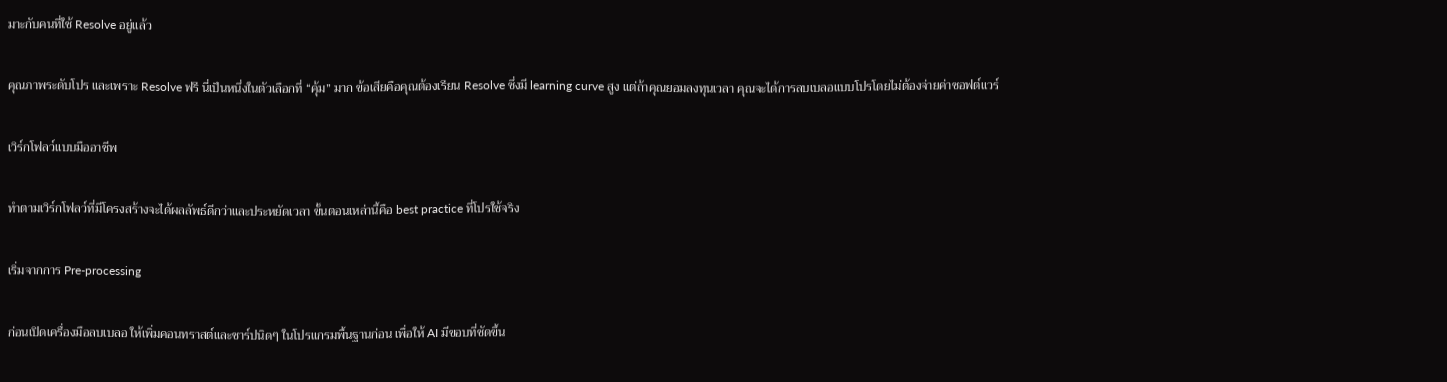มาะกับคนที่ใช้ Resolve อยู่แล้ว

คุณภาพระดับโปร และเพราะ Resolve ฟรี นี่เป็นหนึ่งในตัวเลือกที่ “คุ้ม” มาก ข้อเสียคือคุณต้องเรียน Resolve ซึ่งมี learning curve สูง แต่ถ้าคุณยอมลงทุนเวลา คุณจะได้การลบเบลอแบบโปรโดยไม่ต้องจ่ายค่าซอฟต์แวร์

เวิร์กโฟลว์แบบมืออาชีพ

ทำตามเวิร์กโฟลว์ที่มีโครงสร้างจะได้ผลลัพธ์ดีกว่าและประหยัดเวลา ขั้นตอนเหล่านี้คือ best practice ที่โปรใช้จริง

เริ่มจากการ Pre-processing

ก่อนเปิดเครื่องมือลบเบลอ ให้เพิ่มคอนทราสต์และชาร์ปนิดๆ ในโปรแกรมพื้นฐานก่อน เพื่อให้ AI มีขอบที่ชัดขึ้น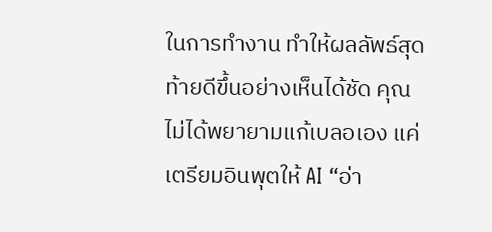ในการทำงาน ทำให้ผลลัพธ์สุดท้ายดีขึ้นอย่างเห็นได้ชัด คุณไม่ได้พยายามแก้เบลอเอง แค่เตรียมอินพุตให้ AI “อ่า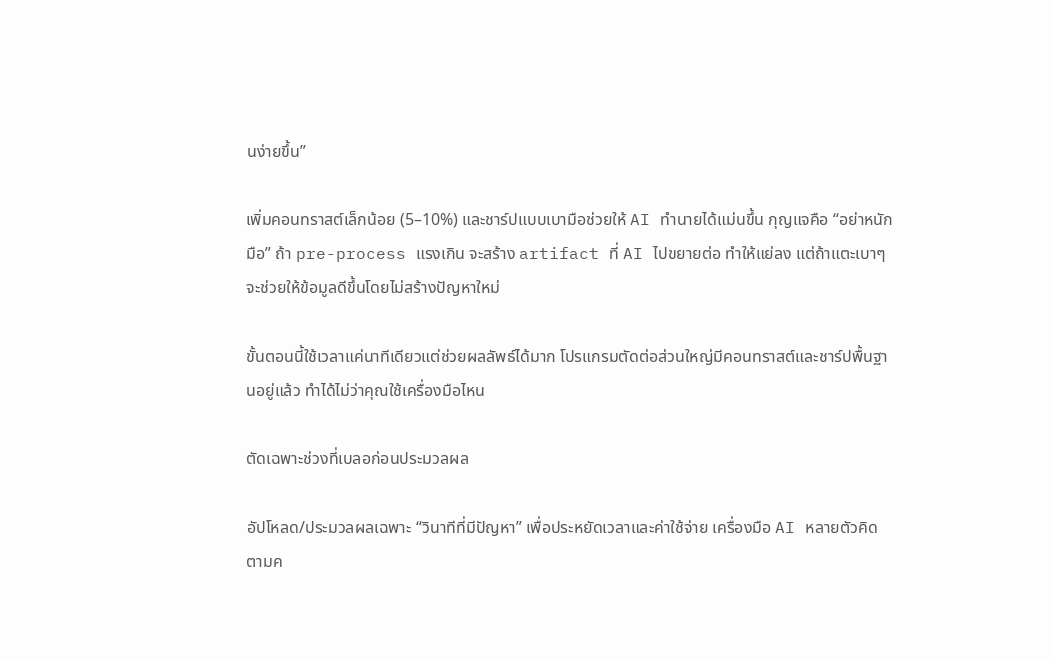นง่ายขึ้น”

เพิ่มคอนทราสต์เล็กน้อย (5–10%) และชาร์ปแบบเบามือช่วยให้ AI ทำนายได้แม่นขึ้น กุญแจคือ “อย่าหนักมือ” ถ้า pre-process แรงเกิน จะสร้าง artifact ที่ AI ไปขยายต่อ ทำให้แย่ลง แต่ถ้าแตะเบาๆ จะช่วยให้ข้อมูลดีขึ้นโดยไม่สร้างปัญหาใหม่

ขั้นตอนนี้ใช้เวลาแค่นาทีเดียวแต่ช่วยผลลัพธ์ได้มาก โปรแกรมตัดต่อส่วนใหญ่มีคอนทราสต์และชาร์ปพื้นฐานอยู่แล้ว ทำได้ไม่ว่าคุณใช้เครื่องมือไหน

ตัดเฉพาะช่วงที่เบลอก่อนประมวลผล

อัปโหลด/ประมวลผลเฉพาะ “วินาทีที่มีปัญหา” เพื่อประหยัดเวลาและค่าใช้จ่าย เครื่องมือ AI หลายตัวคิดตามค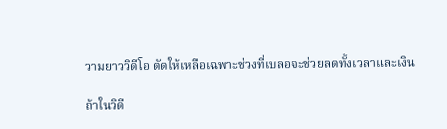วามยาววิดีโอ ตัดให้เหลือเฉพาะช่วงที่เบลอจะช่วยลดทั้งเวลาและเงิน

ถ้าในวิดี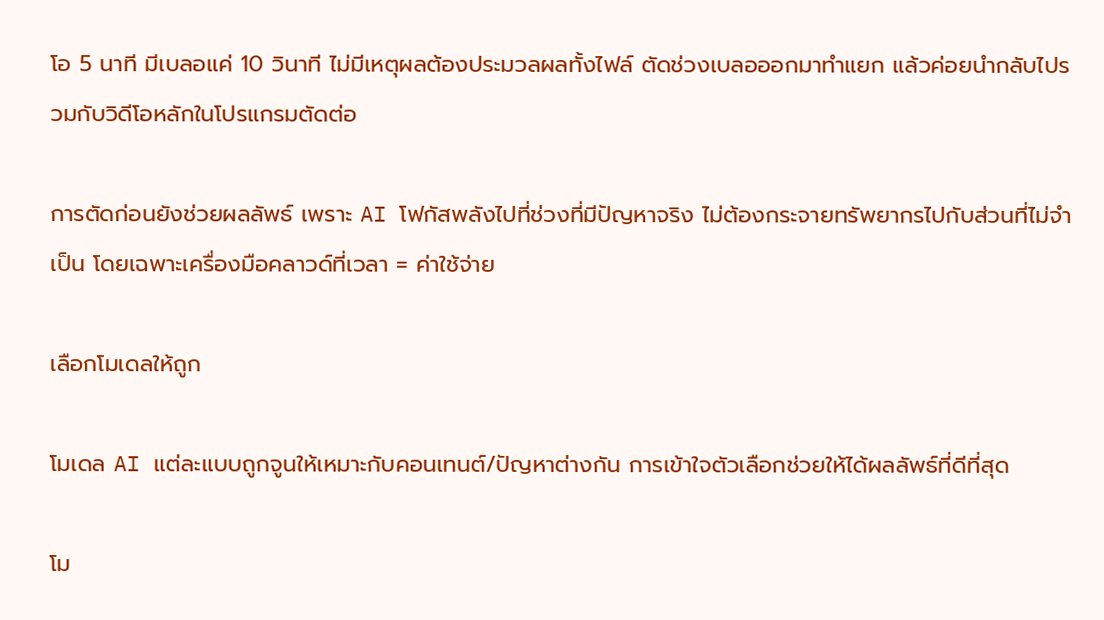โอ 5 นาที มีเบลอแค่ 10 วินาที ไม่มีเหตุผลต้องประมวลผลทั้งไฟล์ ตัดช่วงเบลอออกมาทำแยก แล้วค่อยนำกลับไปรวมกับวิดีโอหลักในโปรแกรมตัดต่อ

การตัดก่อนยังช่วยผลลัพธ์ เพราะ AI โฟกัสพลังไปที่ช่วงที่มีปัญหาจริง ไม่ต้องกระจายทรัพยากรไปกับส่วนที่ไม่จำเป็น โดยเฉพาะเครื่องมือคลาวด์ที่เวลา = ค่าใช้จ่าย

เลือกโมเดลให้ถูก

โมเดล AI แต่ละแบบถูกจูนให้เหมาะกับคอนเทนต์/ปัญหาต่างกัน การเข้าใจตัวเลือกช่วยให้ได้ผลลัพธ์ที่ดีที่สุด

โม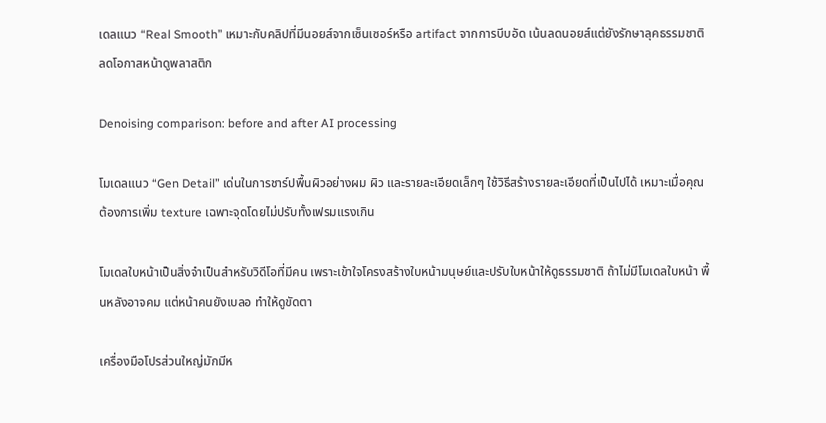เดลแนว “Real Smooth” เหมาะกับคลิปที่มีนอยส์จากเซ็นเซอร์หรือ artifact จากการบีบอัด เน้นลดนอยส์แต่ยังรักษาลุคธรรมชาติ ลดโอกาสหน้าดูพลาสติก

Denoising comparison: before and after AI processing

โมเดลแนว “Gen Detail” เด่นในการชาร์ปพื้นผิวอย่างผม ผิว และรายละเอียดเล็กๆ ใช้วิธีสร้างรายละเอียดที่เป็นไปได้ เหมาะเมื่อคุณต้องการเพิ่ม texture เฉพาะจุดโดยไม่ปรับทั้งเฟรมแรงเกิน

โมเดลใบหน้าเป็นสิ่งจำเป็นสำหรับวิดีโอที่มีคน เพราะเข้าใจโครงสร้างใบหน้ามนุษย์และปรับใบหน้าให้ดูธรรมชาติ ถ้าไม่มีโมเดลใบหน้า พื้นหลังอาจคม แต่หน้าคนยังเบลอ ทำให้ดูขัดตา

เครื่องมือโปรส่วนใหญ่มักมีห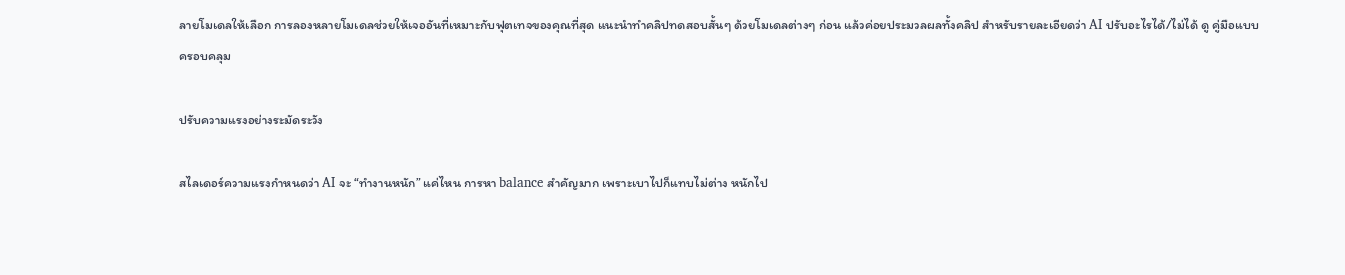ลายโมเดลให้เลือก การลองหลายโมเดลช่วยให้เจออันที่เหมาะกับฟุตเทจของคุณที่สุด แนะนำทำคลิปทดสอบสั้นๆ ด้วยโมเดลต่างๆ ก่อน แล้วค่อยประมวลผลทั้งคลิป สำหรับรายละเอียดว่า AI ปรับอะไรได้/ไม่ได้ ดู คู่มือแบบครอบคลุม

ปรับความแรงอย่างระมัดระวัง

สไลเดอร์ความแรงกำหนดว่า AI จะ “ทำงานหนัก” แค่ไหน การหา balance สำคัญมาก เพราะเบาไปก็แทบไม่ต่าง หนักไป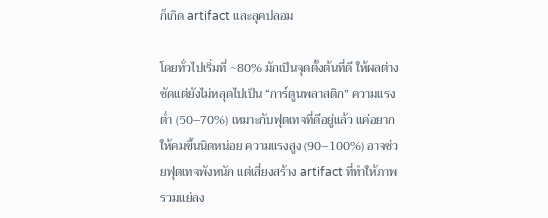ก็เกิด artifact และลุคปลอม

โดยทั่วไปเริ่มที่ ~80% มักเป็นจุดตั้งต้นที่ดี ให้ผลต่างชัดแต่ยังไม่หลุดไปเป็น “การ์ตูนพลาสติก” ความแรงต่ำ (50–70%) เหมาะกับฟุตเทจที่ดีอยู่แล้ว แค่อยากให้คมขึ้นนิดหน่อย ความแรงสูง (90–100%) อาจช่วยฟุตเทจพังหนัก แต่เสี่ยงสร้าง artifact ที่ทำให้ภาพรวมแย่ลง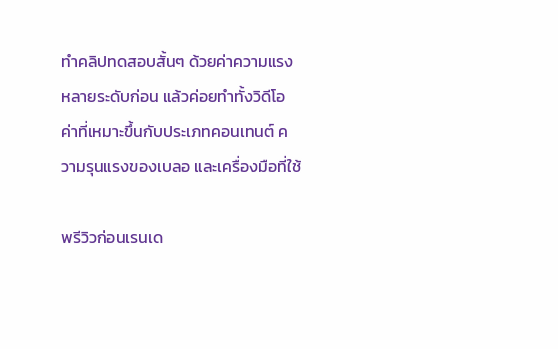ทำคลิปทดสอบสั้นๆ ด้วยค่าความแรงหลายระดับก่อน แล้วค่อยทำทั้งวิดีโอ ค่าที่เหมาะขึ้นกับประเภทคอนเทนต์ ความรุนแรงของเบลอ และเครื่องมือที่ใช้

พรีวิวก่อนเรนเด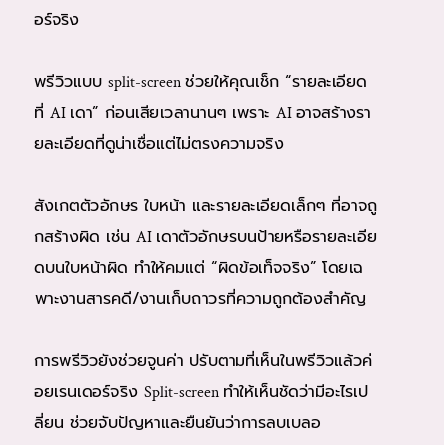อร์จริง

พรีวิวแบบ split-screen ช่วยให้คุณเช็ก “รายละเอียดที่ AI เดา” ก่อนเสียเวลานานๆ เพราะ AI อาจสร้างรายละเอียดที่ดูน่าเชื่อแต่ไม่ตรงความจริง

สังเกตตัวอักษร ใบหน้า และรายละเอียดเล็กๆ ที่อาจถูกสร้างผิด เช่น AI เดาตัวอักษรบนป้ายหรือรายละเอียดบนใบหน้าผิด ทำให้คมแต่ “ผิดข้อเท็จจริง” โดยเฉพาะงานสารคดี/งานเก็บถาวรที่ความถูกต้องสำคัญ

การพรีวิวยังช่วยจูนค่า ปรับตามที่เห็นในพรีวิวแล้วค่อยเรนเดอร์จริง Split-screen ทำให้เห็นชัดว่ามีอะไรเปลี่ยน ช่วยจับปัญหาและยืนยันว่าการลบเบลอ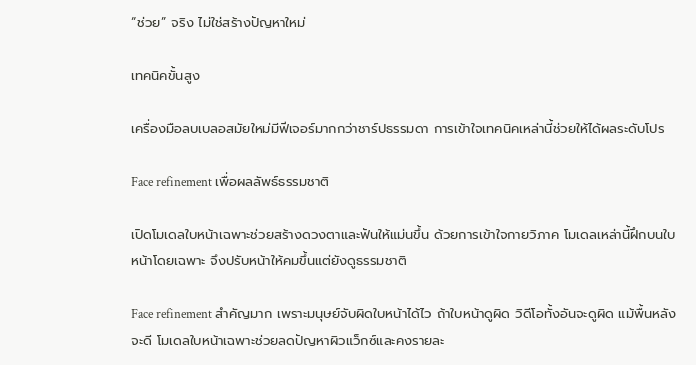“ช่วย” จริง ไม่ใช่สร้างปัญหาใหม่

เทคนิคขั้นสูง

เครื่องมือลบเบลอสมัยใหม่มีฟีเจอร์มากกว่าชาร์ปธรรมดา การเข้าใจเทคนิคเหล่านี้ช่วยให้ได้ผลระดับโปร

Face refinement เพื่อผลลัพธ์ธรรมชาติ

เปิดโมเดลใบหน้าเฉพาะช่วยสร้างดวงตาและฟันให้แม่นขึ้น ด้วยการเข้าใจกายวิภาค โมเดลเหล่านี้ฝึกบนใบหน้าโดยเฉพาะ จึงปรับหน้าให้คมขึ้นแต่ยังดูธรรมชาติ

Face refinement สำคัญมาก เพราะมนุษย์จับผิดใบหน้าได้ไว ถ้าใบหน้าดูผิด วิดีโอทั้งอันจะดูผิด แม้พื้นหลังจะดี โมเดลใบหน้าเฉพาะช่วยลดปัญหาผิวแว็กซ์และคงรายละ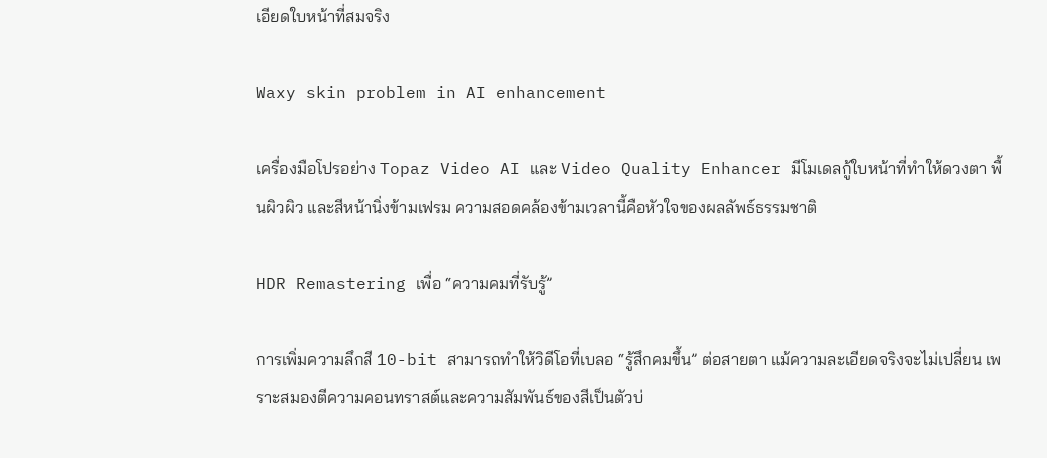เอียดใบหน้าที่สมจริง

Waxy skin problem in AI enhancement

เครื่องมือโปรอย่าง Topaz Video AI และ Video Quality Enhancer มีโมเดลกู้ใบหน้าที่ทำให้ดวงตา พื้นผิวผิว และสีหน้านิ่งข้ามเฟรม ความสอดคล้องข้ามเวลานี้คือหัวใจของผลลัพธ์ธรรมชาติ

HDR Remastering เพื่อ “ความคมที่รับรู้”

การเพิ่มความลึกสี 10-bit สามารถทำให้วิดีโอที่เบลอ “รู้สึกคมขึ้น” ต่อสายตา แม้ความละเอียดจริงจะไม่เปลี่ยน เพราะสมองตีความคอนทราสต์และความสัมพันธ์ของสีเป็นตัวบ่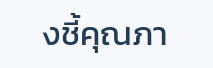งชี้คุณภา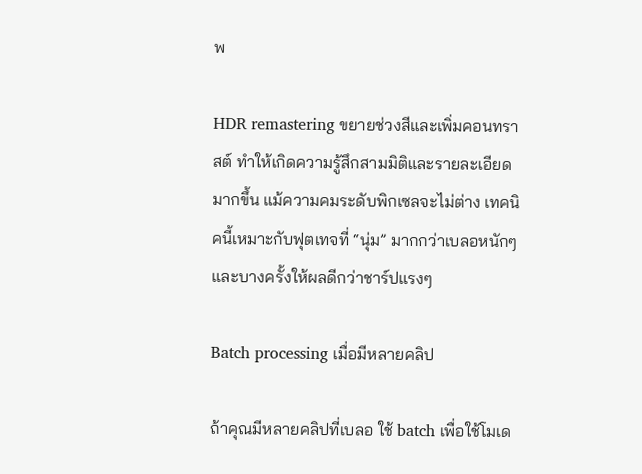พ

HDR remastering ขยายช่วงสีและเพิ่มคอนทราสต์ ทำให้เกิดความรู้สึกสามมิติและรายละเอียดมากขึ้น แม้ความคมระดับพิกเซลจะไม่ต่าง เทคนิคนี้เหมาะกับฟุตเทจที่ “นุ่ม” มากกว่าเบลอหนักๆ และบางครั้งให้ผลดีกว่าชาร์ปแรงๆ

Batch processing เมื่อมีหลายคลิป

ถ้าคุณมีหลายคลิปที่เบลอ ใช้ batch เพื่อใช้โมเด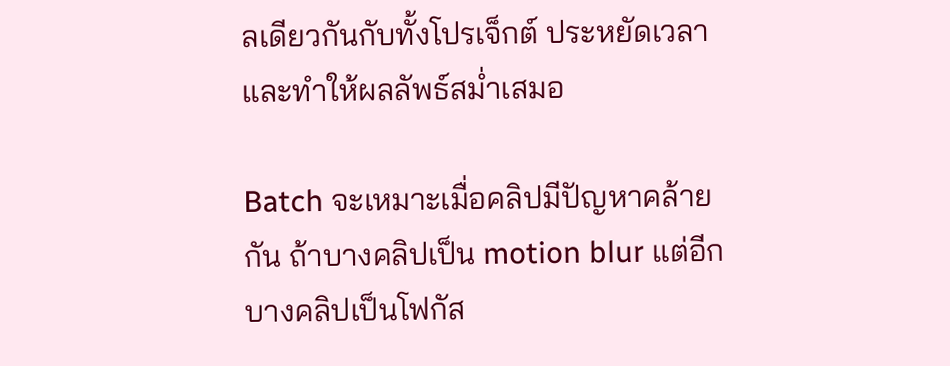ลเดียวกันกับทั้งโปรเจ็กต์ ประหยัดเวลาและทำให้ผลลัพธ์สม่ำเสมอ

Batch จะเหมาะเมื่อคลิปมีปัญหาคล้ายกัน ถ้าบางคลิปเป็น motion blur แต่อีกบางคลิปเป็นโฟกัส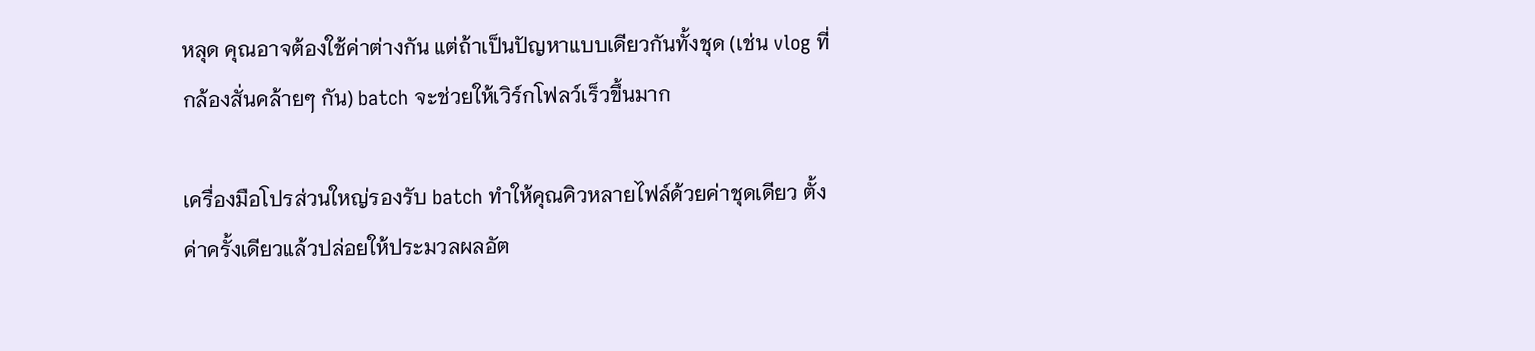หลุด คุณอาจต้องใช้ค่าต่างกัน แต่ถ้าเป็นปัญหาแบบเดียวกันทั้งชุด (เช่น vlog ที่กล้องสั่นคล้ายๆ กัน) batch จะช่วยให้เวิร์กโฟลว์เร็วขึ้นมาก

เครื่องมือโปรส่วนใหญ่รองรับ batch ทำให้คุณคิวหลายไฟล์ด้วยค่าชุดเดียว ตั้งค่าครั้งเดียวแล้วปล่อยให้ประมวลผลอัต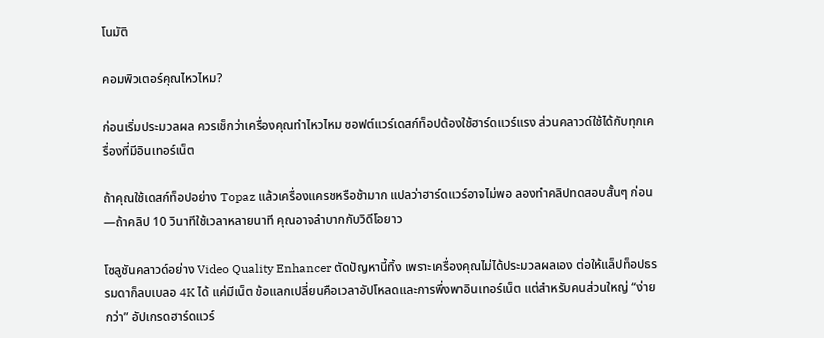โนมัติ

คอมพิวเตอร์คุณไหวไหม?

ก่อนเริ่มประมวลผล ควรเช็กว่าเครื่องคุณทำไหวไหม ซอฟต์แวร์เดสก์ท็อปต้องใช้ฮาร์ดแวร์แรง ส่วนคลาวด์ใช้ได้กับทุกเครื่องที่มีอินเทอร์เน็ต

ถ้าคุณใช้เดสก์ท็อปอย่าง Topaz แล้วเครื่องแครชหรือช้ามาก แปลว่าฮาร์ดแวร์อาจไม่พอ ลองทำคลิปทดสอบสั้นๆ ก่อน—ถ้าคลิป 10 วินาทีใช้เวลาหลายนาที คุณอาจลำบากกับวิดีโอยาว

โซลูชันคลาวด์อย่าง Video Quality Enhancer ตัดปัญหานี้ทิ้ง เพราะเครื่องคุณไม่ได้ประมวลผลเอง ต่อให้แล็ปท็อปธรรมดาก็ลบเบลอ 4K ได้ แค่มีเน็ต ข้อแลกเปลี่ยนคือเวลาอัปโหลดและการพึ่งพาอินเทอร์เน็ต แต่สำหรับคนส่วนใหญ่ “ง่ายกว่า” อัปเกรดฮาร์ดแวร์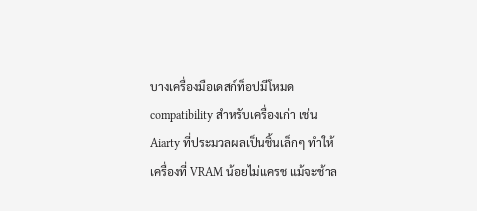บางเครื่องมือเดสก์ท็อปมีโหมด compatibility สำหรับเครื่องเก่า เช่น Aiarty ที่ประมวลผลเป็นชิ้นเล็กๆ ทำให้เครื่องที่ VRAM น้อยไม่แครช แม้จะช้าล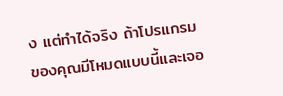ง แต่ทำได้จริง ถ้าโปรแกรมของคุณมีโหมดแบบนี้และเจอ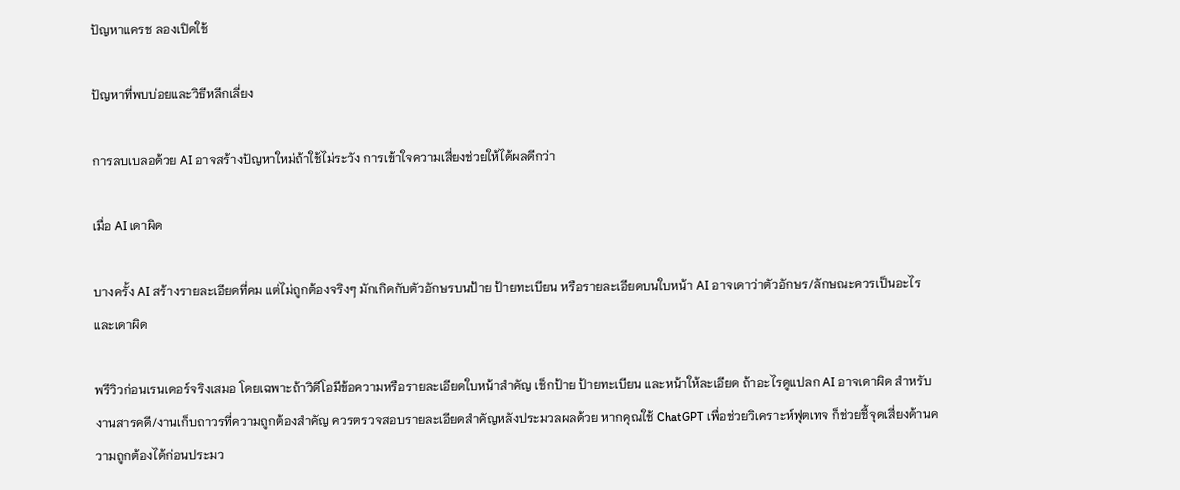ปัญหาแครช ลองเปิดใช้

ปัญหาที่พบบ่อยและวิธีหลีกเลี่ยง

การลบเบลอด้วย AI อาจสร้างปัญหาใหม่ถ้าใช้ไม่ระวัง การเข้าใจความเสี่ยงช่วยให้ได้ผลดีกว่า

เมื่อ AI เดาผิด

บางครั้ง AI สร้างรายละเอียดที่คม แต่ไม่ถูกต้องจริงๆ มักเกิดกับตัวอักษรบนป้าย ป้ายทะเบียน หรือรายละเอียดบนใบหน้า AI อาจเดาว่าตัวอักษร/ลักษณะควรเป็นอะไร และเดาผิด

พรีวิวก่อนเรนเดอร์จริงเสมอ โดยเฉพาะถ้าวิดีโอมีข้อความหรือรายละเอียดใบหน้าสำคัญ เช็กป้าย ป้ายทะเบียน และหน้าให้ละเอียด ถ้าอะไรดูแปลก AI อาจเดาผิด สำหรับงานสารคดี/งานเก็บถาวรที่ความถูกต้องสำคัญ ควรตรวจสอบรายละเอียดสำคัญหลังประมวลผลด้วย หากคุณใช้ ChatGPT เพื่อช่วยวิเคราะห์ฟุตเทจ ก็ช่วยชี้จุดเสี่ยงด้านความถูกต้องได้ก่อนประมว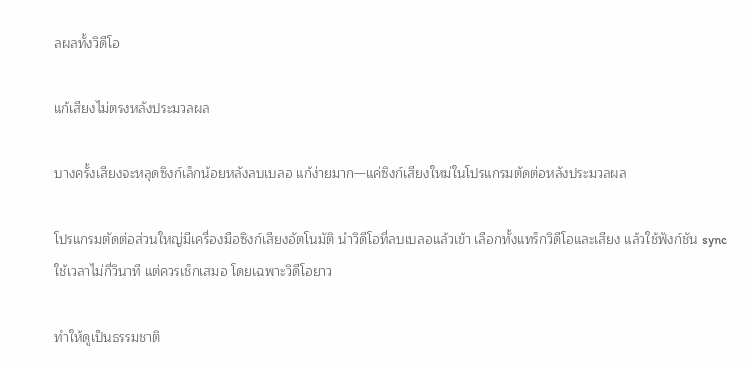ลผลทั้งวิดีโอ

แก้เสียงไม่ตรงหลังประมวลผล

บางครั้งเสียงจะหลุดซิงก์เล็กน้อยหลังลบเบลอ แก้ง่ายมาก—แค่ซิงก์เสียงใหม่ในโปรแกรมตัดต่อหลังประมวลผล

โปรแกรมตัดต่อส่วนใหญ่มีเครื่องมือซิงก์เสียงอัตโนมัติ นำวิดีโอที่ลบเบลอแล้วเข้า เลือกทั้งแทร็กวิดีโอและเสียง แล้วใช้ฟังก์ชัน sync ใช้เวลาไม่กี่วินาที แต่ควรเช็กเสมอ โดยเฉพาะวิดีโอยาว

ทำให้ดูเป็นธรรมชาติ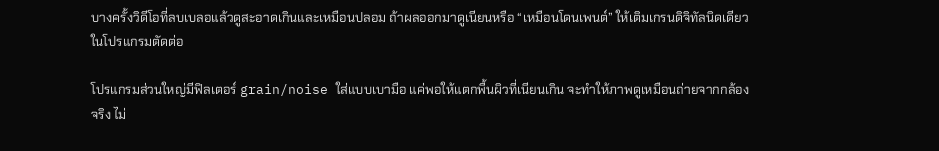บางครั้งวิดีโอที่ลบเบลอแล้วดูสะอาดเกินและเหมือนปลอม ถ้าผลออกมาดูเนียนหรือ “เหมือนโดนเพนต์” ให้เติมเกรนดิจิทัลนิดเดียวในโปรแกรมตัดต่อ

โปรแกรมส่วนใหญ่มีฟิลเตอร์ grain/noise ใส่แบบเบามือ แค่พอให้แตกพื้นผิวที่เนียนเกิน จะทำให้ภาพดูเหมือนถ่ายจากกล้องจริง ไม่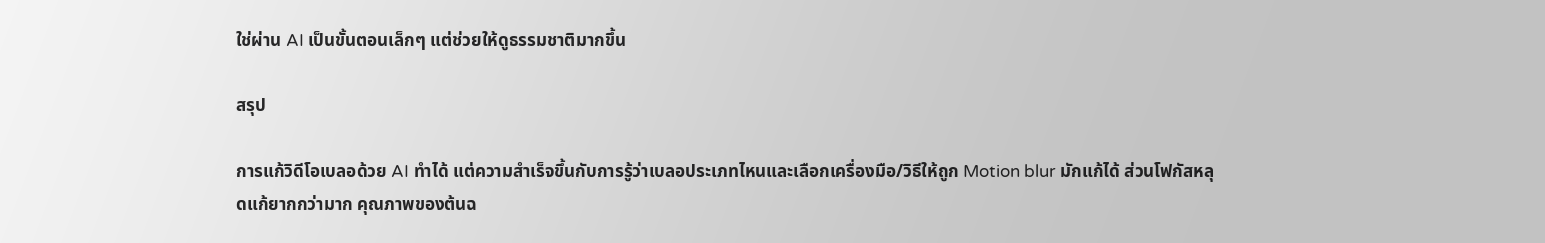ใช่ผ่าน AI เป็นขั้นตอนเล็กๆ แต่ช่วยให้ดูธรรมชาติมากขึ้น

สรุป

การแก้วิดีโอเบลอด้วย AI ทำได้ แต่ความสำเร็จขึ้นกับการรู้ว่าเบลอประเภทไหนและเลือกเครื่องมือ/วิธีให้ถูก Motion blur มักแก้ได้ ส่วนโฟกัสหลุดแก้ยากกว่ามาก คุณภาพของต้นฉ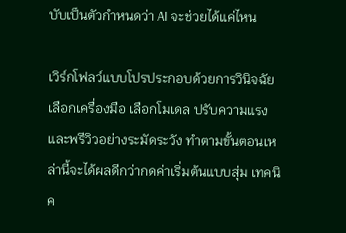บับเป็นตัวกำหนดว่า AI จะช่วยได้แค่ไหน

เวิร์กโฟลว์แบบโปรประกอบด้วยการวินิจฉัย เลือกเครื่องมือ เลือกโมเดล ปรับความแรง และพรีวิวอย่างระมัดระวัง ทำตามขั้นตอนเหล่านี้จะได้ผลดีกว่ากดค่าเริ่มต้นแบบสุ่ม เทคนิค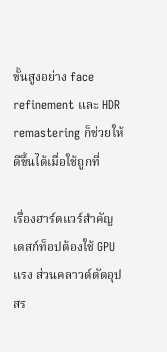ขั้นสูงอย่าง face refinement และ HDR remastering ก็ช่วยให้ดีขึ้นได้เมื่อใช้ถูกที่

เรื่องฮาร์ดแวร์สำคัญ เดสก์ท็อปต้องใช้ GPU แรง ส่วนคลาวด์ตัดอุปสร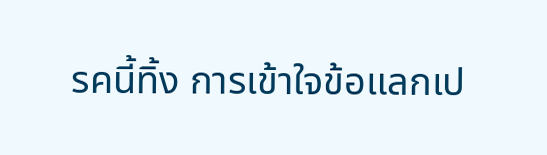รคนี้ทิ้ง การเข้าใจข้อแลกเป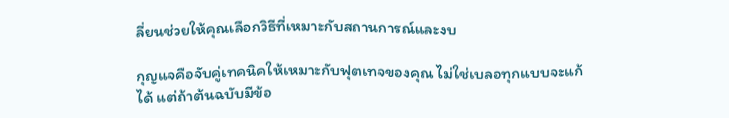ลี่ยนช่วยให้คุณเลือกวิธีที่เหมาะกับสถานการณ์และงบ

กุญแจคือจับคู่เทคนิคให้เหมาะกับฟุตเทจของคุณ ไม่ใช่เบลอทุกแบบจะแก้ได้ แต่ถ้าต้นฉบับมีข้อ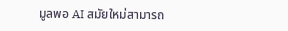มูลพอ AI สมัยใหม่สามารถ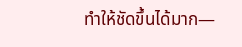ทำให้ชัดขึ้นได้มาก—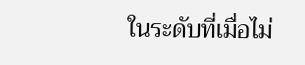ในระดับที่เมื่อไม่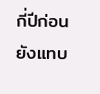กี่ปีก่อนยังแทบ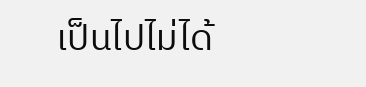เป็นไปไม่ได้